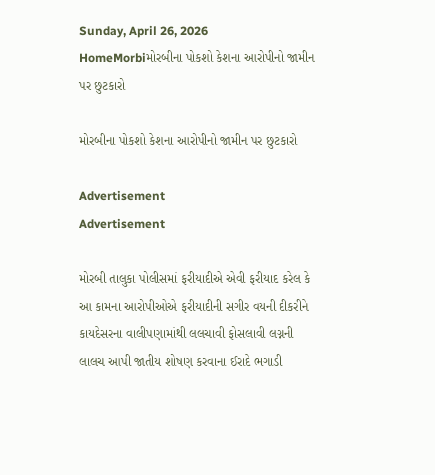Sunday, April 26, 2026
HomeMorbiમોરબીના પોકશો કેશના આરોપીનો જામીન પર છુટકારો

મોરબીના પોકશો કેશના આરોપીનો જામીન પર છુટકારો

Advertisement
Advertisement

મોરબી તાલુકા પોલીસમાં ફરીયાદીએ એવી ફરીયાદ કરેલ કે આ કામના આરોપીઓએ ફરીયાદીની સગીર વયની દીકરીને કાયદેસરના વાલીપણામાંથી લલચાવી ફોસલાવી લગ્નની લાલચ આપી જાતીય શોષણ કરવાના ઈરાદે ભગાડી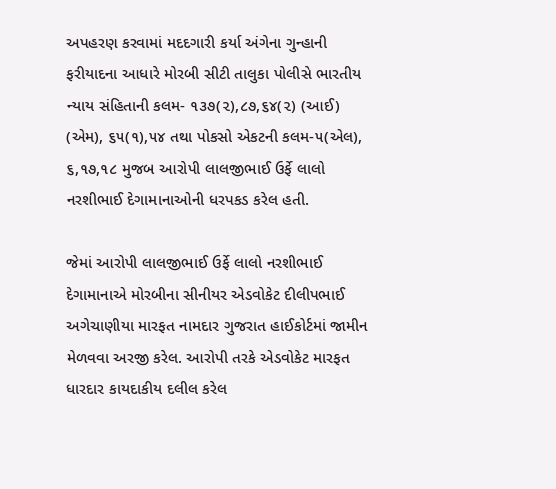અપહરણ કરવામાં મદદગારી કર્યા અંગેના ગુન્હાની ફરીયાદના આધારે મોરબી સીટી તાલુકા પોલીસે ભારતીય ન્યાય સંહિતાની કલમ- ૧૩૭(૨),૮૭,૬૪(૨) (આઈ) (એમ), ૬૫(૧),૫૪ તથા પોકસો એકટની કલમ-૫(એલ), ૬,૧૭,૧૮ મુજબ આરોપી લાલજીભાઈ ઉર્ફે લાલો નરશીભાઈ દેગામાનાઓની ધરપકડ કરેલ હતી.

જેમાં આરોપી લાલજીભાઈ ઉર્ફે લાલો નરશીભાઈ દેગામાનાએ મોરબીના સીનીયર એડવોકેટ દીલીપભાઈ અગેચાણીયા મારફત નામદાર ગુજરાત હાઈકોર્ટમાં જામીન મેળવવા અરજી કરેલ. આરોપી તરકે એડવોકેટ મારફત ધારદાર કાયદાકીય દલીલ કરેલ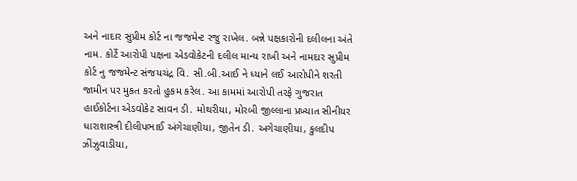અને નાદાર સુપ્રીમ કોર્ટ ના જજમેન્ટ રજુ રાખેલ. બન્ને પક્ષકારોની દલીલના અંતે નામ. કોર્ટે આરોપી પક્ષના એડવોકેટની દલીલ માન્ય રાખી અને નામદાર સુપ્રીમ કોર્ટ નુ જજમેન્ટ સંજયચંદ્ર વિ. સી.બી.આઈ ને ધ્યાને લઈ આરોપીને શરતી જામીન પર મુકત કરતો હુકમ કરેલ. આ કામમાં આરોપી તરફે ગુજરાત હાઈકોર્ટના એડવોકેટ સાવન ડી. મોથરીયા, મોરબી જીલ્લાના પ્રખ્યાત સીનીયર ધારાશાસ્ત્રી દીલીપભાઈ અંગેચાણીયા, જીતેન ડી. અગેચાણીયા, કુલદીપ ઝીંઝુવાડીયા,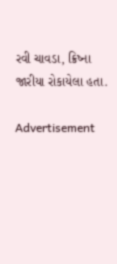રવી ચાવડા, ક્રિષ્ના જારીયા રોકાયેલા હતા.

Advertisement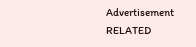Advertisement
RELATED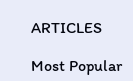ARTICLES

Most Popular